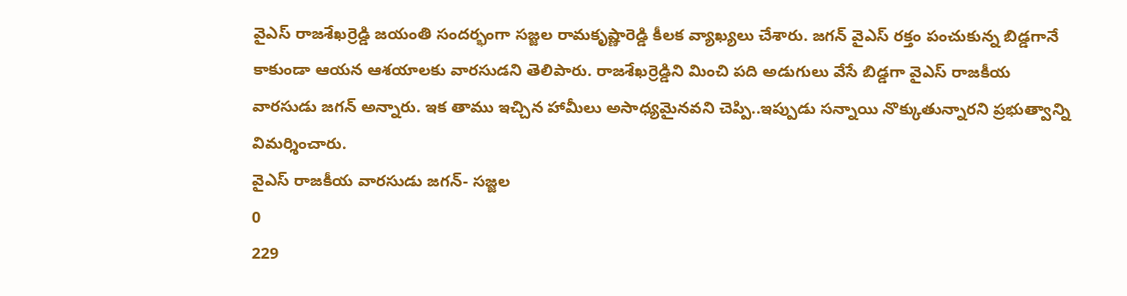వైఎస్ రాజశేఖర్రెడ్డి జయంతి సందర్భంగా సజ్జల రామకృష్ణారెడ్డి కీలక వ్యాఖ్యలు చేశారు. జగన్ వైఎస్ రక్తం పంచుకున్న బిడ్డగానే కాకుండా ఆయన ఆశయాలకు వారసుడని తెలిపారు. రాజశేఖర్రెడ్డిని మించి పది అడుగులు వేసే బిడ్డగా వైఎస్ రాజకీయ వారసుడు జగన్ అన్నారు. ఇక తాము ఇచ్చిన హామీలు అసాధ్యమైనవని చెప్పి..ఇప్పుడు సన్నాయి నొక్కుతున్నారని ప్రభుత్వాన్ని విమర్శించారు.
వైఎస్ రాజకీయ వారసుడు జగన్- సజ్జల
0
229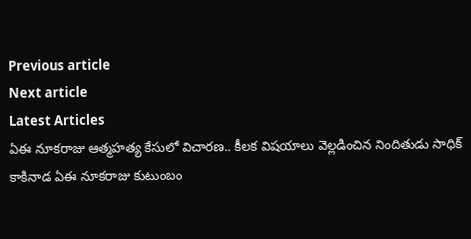Previous article
Next article
Latest Articles
ఏఈ నూకరాజు ఆత్మహత్య కేసులో విచారణ.. కీలక విషయాలు వెల్లడించిన నిందితుడు సాధిక్
కాకినాడ ఏఈ నూకరాజు కుటుంబం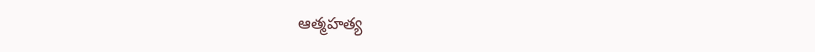ఆత్మహత్య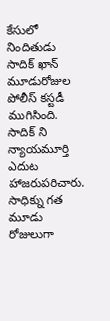కేసులో నిందితుడు సాదిక్ ఖాన్ మూడురోజుల పోలీస్ కస్టడీ ముగిసింది. సాదిక్ ని న్యాయమూర్తి ఎదుట హాజరుపరిచారు. సాధిక్ను గత మూడు రోజులుగా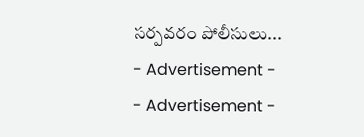సర్పవరం పోలీసులు...
- Advertisement -
- Advertisement -